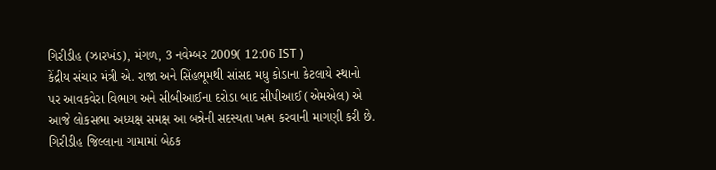ગિરીડીહ (ઝારખંડ), મંગળ, 3 નવેમ્બર 2009( 12:06 IST )
કેંદ્રીય સંચાર મંત્રી એ. રાજા અને સિંહભૂમથી સાંસદ મધુ કોડાના કેટલાયે સ્થાનો પર આવકવેરા વિભાગ અને સીબીઆઈના દરોડા બાદ સીપીઆઈ (એમએલ) એ આજે લોકસભા અધ્યક્ષ સમક્ષ આ બન્નેની સદસ્યતા ખત્મ કરવાની માગણી કરી છે.
ગિરીડીહ જિલ્લાના ગામામાં બેઠક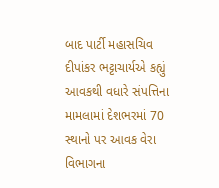બાદ પાર્ટી મહાસચિવ દીપાંકર ભટ્ટાચાર્યએ કહ્યું આવકથી વધારે સંપત્તિના મામલામાં દેશભરમાં 70 સ્થાનો પર આવક વેરા વિભાગના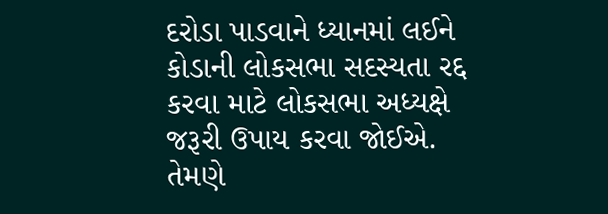દરોડા પાડવાને ધ્યાનમાં લઈને કોડાની લોકસભા સદસ્યતા રદ્દ કરવા માટે લોકસભા અધ્યક્ષે જરૂરી ઉપાય કરવા જોઈએ.
તેમણે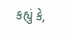કહ્યું કે,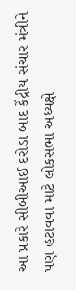આ પ્રકારે સીબીઆઈ દરોડા બાદ કેંદ્રીય સંચાર મંત્રીને પણ હટાવવા માટે લોકસભા અધ્યક્ષે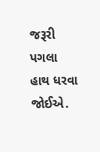જરૂરી પગલા હાથ ધરવા જોઈએ.